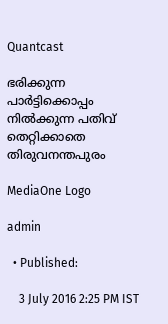Quantcast

ഭരിക്കുന്ന പാര്‍ട്ടിക്കൊപ്പം നില്‍ക്കുന്ന പതിവ് തെറ്റിക്കാതെ തിരുവനന്തപുരം

MediaOne Logo

admin

  • Published:

    3 July 2016 2:25 PM IST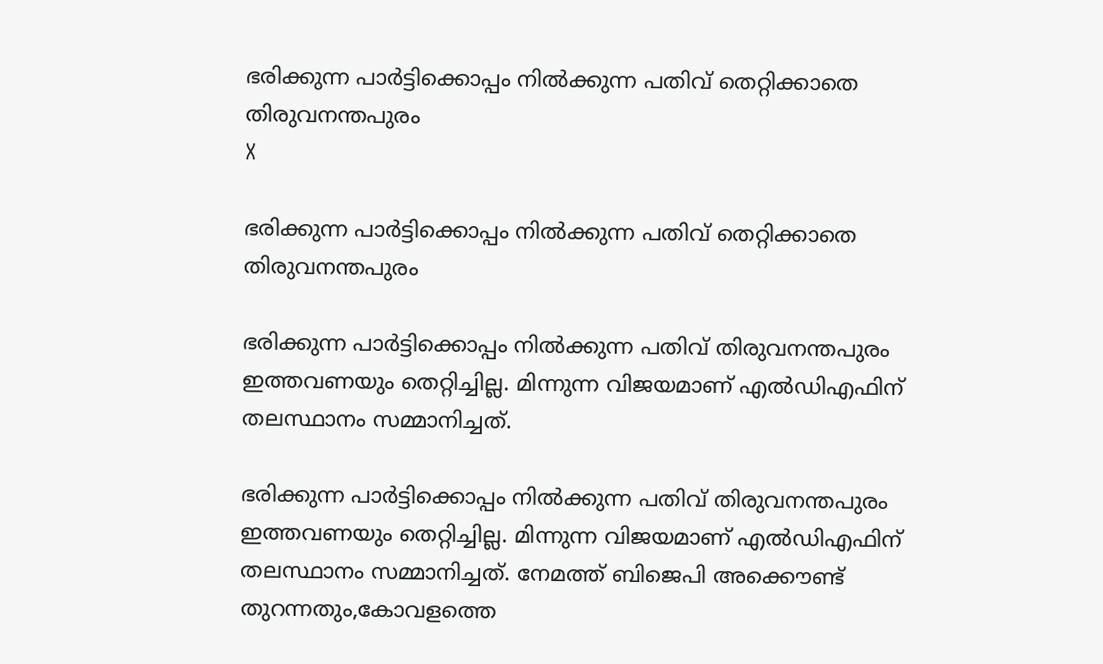ഭരിക്കുന്ന പാര്‍ട്ടിക്കൊപ്പം നില്‍ക്കുന്ന പതിവ് തെറ്റിക്കാതെ തിരുവനന്തപുരം
X

ഭരിക്കുന്ന പാര്‍ട്ടിക്കൊപ്പം നില്‍ക്കുന്ന പതിവ് തെറ്റിക്കാതെ തിരുവനന്തപുരം

ഭരിക്കുന്ന പാര്‍ട്ടിക്കൊപ്പം നില്‍ക്കുന്ന പതിവ് തിരുവനന്തപുരം ഇത്തവണയും തെറ്റിച്ചില്ല. മിന്നുന്ന വിജയമാണ് എല്‍ഡിഎഫിന് തലസ്ഥാനം സമ്മാനിച്ചത്.

ഭരിക്കുന്ന പാര്‍ട്ടിക്കൊപ്പം നില്‍ക്കുന്ന പതിവ് തിരുവനന്തപുരം ഇത്തവണയും തെറ്റിച്ചില്ല. മിന്നുന്ന വിജയമാണ് എല്‍ഡിഎഫിന് തലസ്ഥാനം സമ്മാനിച്ചത്. നേമത്ത് ബിജെപി അക്കൌണ്ട് തുറന്നതും,കോവളത്തെ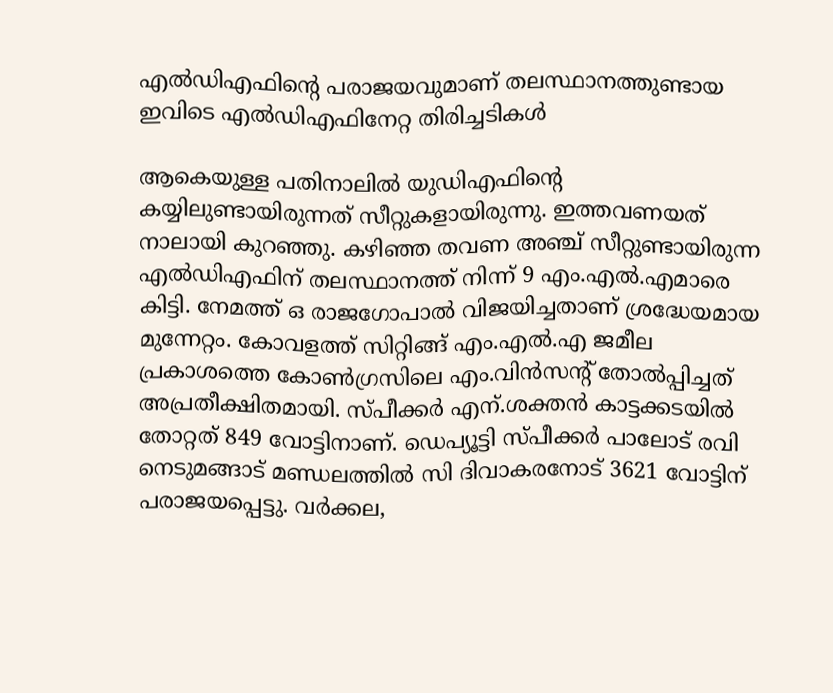എല്‍ഡിഎഫിന്റെ പരാജയവുമാണ് തലസ്ഥാനത്തുണ്ടായ ഇവിടെ എല്‍ഡിഎഫിനേറ്റ തിരിച്ചടികള്‍

ആകെയുള്ള പതിനാലില്‍ യുഡിഎഫിന്റെ കയ്യിലുണ്ടായിരുന്നത് സീറ്റുകളായിരുന്നു. ഇത്തവണയത് നാലായി കുറഞ്ഞു. കഴിഞ്ഞ തവണ അഞ്ച് സീറ്റുണ്ടായിരുന്ന എല്‍ഡിഎഫിന് തലസ്ഥാനത്ത് നിന്ന് 9 എം.എല്‍.എമാരെ കിട്ടി. നേമത്ത് ഒ രാജഗോപാല്‍ വിജയിച്ചതാണ് ശ്രദ്ധേയമായ മുന്നേറ്റം. കോവളത്ത് സിറ്റിങ്ങ് എം.എല്‍.എ ജമീല പ്രകാശത്തെ കോണ്‍ഗ്രസിലെ എം.വിന്‍സന്‍റ് തോല്‍പ്പിച്ചത് അപ്രതീക്ഷിതമായി. സ്പീക്കര്‍ എന്.ശക്തന്‍ കാട്ടക്കടയില്‍ തോറ്റത് 849 വോട്ടിനാണ്. ഡെപ്യൂട്ടി സ്പീക്കര്‍ പാലോട് രവി നെടുമങ്ങാട് മണ്ഡലത്തില്‍ സി ദിവാകരനോട് 3621 വോട്ടിന് പരാജയപ്പെട്ടു. വര്‍ക്കല,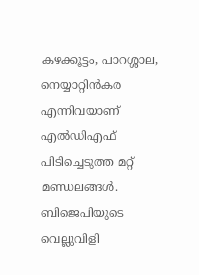കഴക്കൂട്ടം, പാറശ്ശാല, നെയ്യാറ്റിന്‍കര എന്നിവയാണ് എല്‍ഡിഎഫ് പിടിച്ചെടുത്ത മറ്റ് മണ്ഡലങ്ങള്‍. ബിജെപിയുടെ വെല്ലുവിളി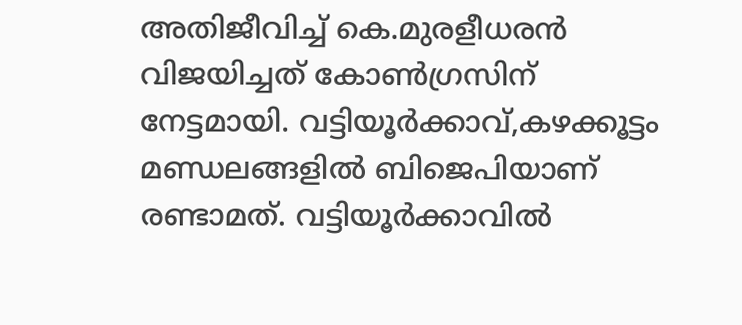അതിജീവിച്ച് കെ.മുരളീധരന്‍ വിജയിച്ചത് കോണ്‍ഗ്രസിന് നേട്ടമായി. വട്ടിയൂര്‍ക്കാവ്,കഴക്കൂട്ടം മണ്ഡലങ്ങളില്‍ ബിജെപിയാണ് രണ്ടാമത്. വട്ടിയൂര്‍ക്കാവില്‍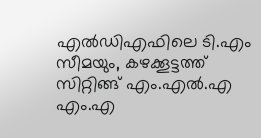എല്‍ഡിഎഫിലെ ടി.എം സീമയും, കഴക്കൂട്ടത്ത് സിറ്റിങ്ങ് എം.എല്‍.എ എം.എ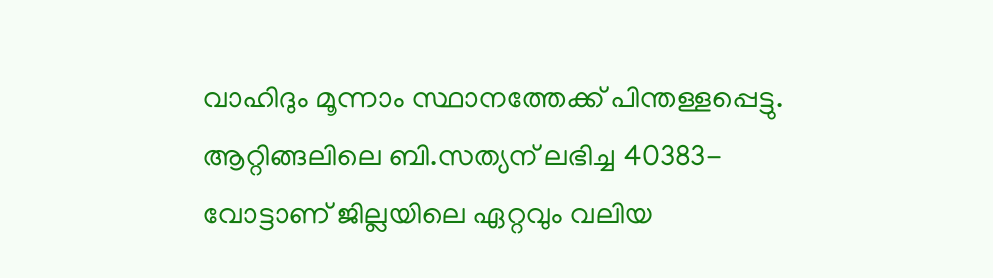വാഹിദും മൂന്നാം സ്ഥാനത്തേക്ക് പിന്തള്ളപ്പെട്ടു. ആറ്റിങ്ങലിലെ ബി.സത്യന് ലഭിച്ച 40383-വോട്ടാണ് ജില്ലയിലെ ഏറ്റവും വലിയ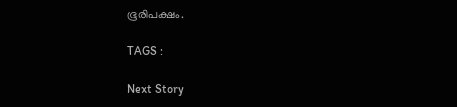ഭൂരിപക്ഷം.

TAGS :

Next Story